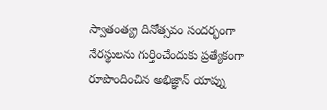స్వాతంత్య్ర దినోత్సవం సందర్భంగా నేరస్థులను గుర్తించేందుకు ప్రత్యేకంగా రూపొందించిన అభిజ్ఞాన్ యాప్ను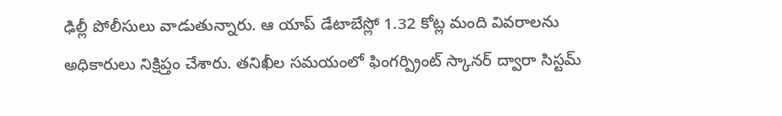ఢిల్లీ పోలీసులు వాడుతున్నారు. ఆ యాప్ డేటాబేస్లో 1.32 కోట్ల మంది వివరాలను అధికారులు నిక్షిప్తం చేశారు. తనిఖీల సమయంలో ఫింగర్ప్రింట్ స్కానర్ ద్వారా సిస్టమ్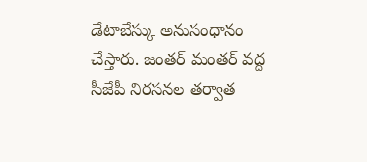డేటాబేస్కు అనుసంధానం చేస్తారు. జంతర్ మంతర్ వద్ద సీజేపీ నిరసనల తర్వాత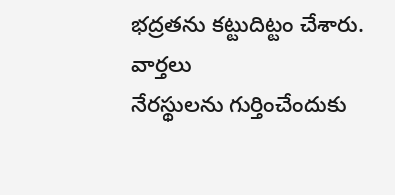భద్రతను కట్టుదిట్టం చేశారు.
వార్తలు
నేరస్థులను గుర్తించేందుకు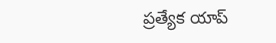ప్రత్యేక యాప్